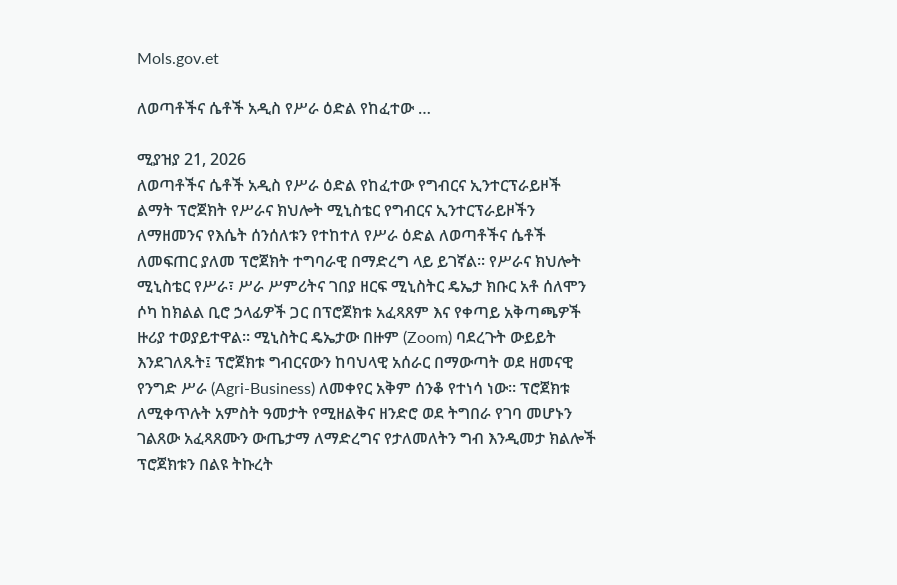Mols.gov.et

ለወጣቶችና ሴቶች አዲስ የሥራ ዕድል የከፈተው …

ሚያዝያ 21, 2026
ለወጣቶችና ሴቶች አዲስ የሥራ ዕድል የከፈተው የግብርና ኢንተርፕራይዞች ልማት ፕሮጀክት የሥራና ክህሎት ሚኒስቴር የግብርና ኢንተርፕራይዞችን ለማዘመንና የእሴት ሰንሰለቱን የተከተለ የሥራ ዕድል ለወጣቶችና ሴቶች ለመፍጠር ያለመ ፕሮጀክት ተግባራዊ በማድረግ ላይ ይገኛል፡፡ የሥራና ክህሎት ሚኒስቴር የሥራ፣ ሥራ ሥምሪትና ገበያ ዘርፍ ሚኒስትር ዴኤታ ክቡር አቶ ሰለሞን ሶካ ከክልል ቢሮ ኃላፊዎች ጋር በፕሮጀክቱ አፈጻጸም እና የቀጣይ አቅጣጫዎች ዙሪያ ተወያይተዋል፡፡ ሚኒስትር ዴኤታው በዙም (Zoom) ባደረጉት ውይይት እንደገለጹት፤ ፕሮጀክቱ ግብርናውን ከባህላዊ አሰራር በማውጣት ወደ ዘመናዊ የንግድ ሥራ (Agri-Business) ለመቀየር አቅም ሰንቆ የተነሳ ነው። ፕሮጀክቱ ለሚቀጥሉት አምስት ዓመታት የሚዘልቅና ዘንድሮ ወደ ትግበራ የገባ መሆኑን ገልጸው አፈጻጸሙን ውጤታማ ለማድረግና የታለመለትን ግብ እንዲመታ ክልሎች ፕሮጀክቱን በልዩ ትኩረት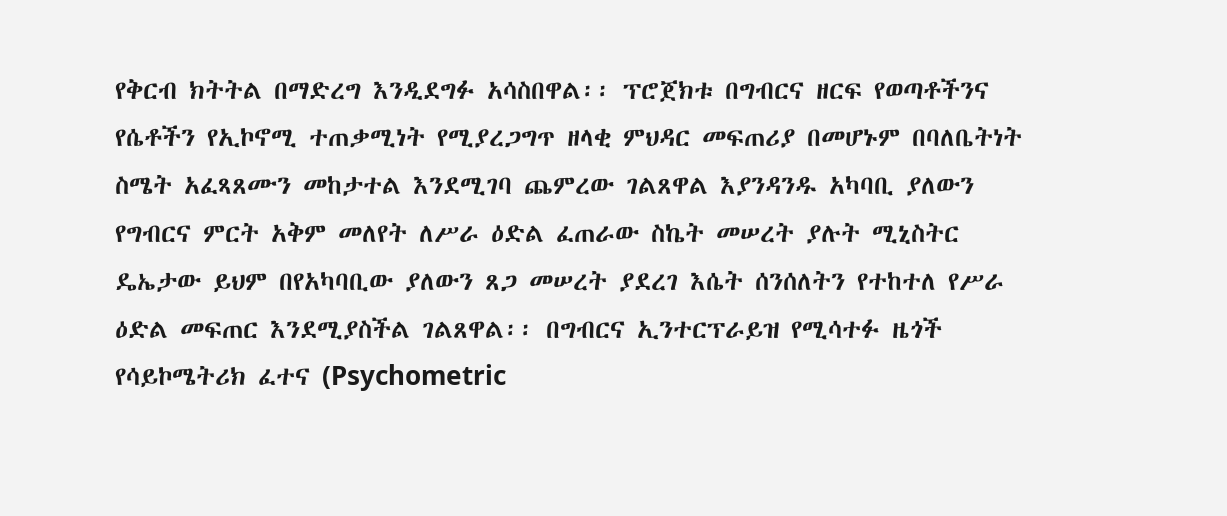የቅርብ ክትትል በማድረግ እንዲደግፉ አሳስበዋል፡፡ ፕሮጀክቱ በግብርና ዘርፍ የወጣቶችንና የሴቶችን የኢኮኖሚ ተጠቃሚነት የሚያረጋግጥ ዘላቂ ምህዳር መፍጠሪያ በመሆኑም በባለቤትነት ስሜት አፈጻጸሙን መከታተል እንደሚገባ ጨምረው ገልጸዋል እያንዳንዱ አካባቢ ያለውን የግብርና ምርት አቅም መለየት ለሥራ ዕድል ፈጠራው ስኬት መሠረት ያሉት ሚኒስትር ዴኤታው ይህም በየአካባቢው ያለውን ጸጋ መሠረት ያደረገ እሴት ሰንሰለትን የተከተለ የሥራ ዕድል መፍጠር እንደሚያስችል ገልጸዋል፡፡ በግብርና ኢንተርፕራይዝ የሚሳተፉ ዜጎች የሳይኮሜትሪክ ፈተና (Psychometric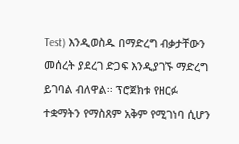Test) እንዲወስዱ በማድረግ ብቃታቸውን መሰረት ያደረገ ድጋፍ እንዲያገኙ ማድረግ ይገባል ብለዋል፡፡ ፕሮጀክቱ የዘርፉ ተቋማትን የማስጸም አቅም የሚገነባ ሲሆን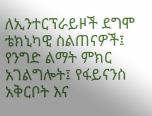ለኢንተርፕራይዞች ደግሞ ቴክኒካዊ ስልጠናዎች፤ የንግድ ልማት ምክር አገልግሎት፤ የፋይናንስ አቅርቦት እና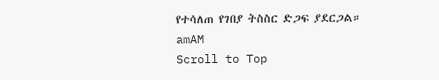የተሳለጠ የገበያ ትስስር ድጋፍ ያደርጋል።
amAM
Scroll to Top